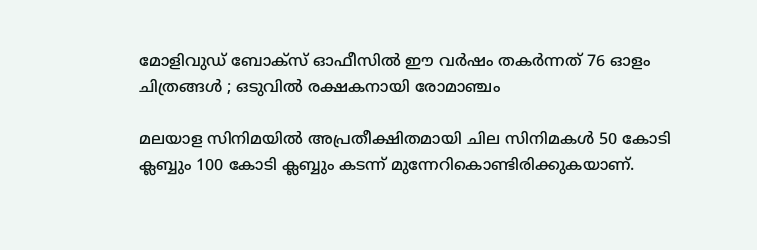മോളിവുഡ് ബോക്സ് ഓഫീസിൽ ഈ വർഷം തകർന്നത് 76 ഓളം ചിത്രങ്ങൾ ; ഒടുവിൽ രക്ഷകനായി രോമാഞ്ചം

മലയാള സിനിമയിൽ അപ്രതീക്ഷിതമായി ചില സിനിമകൾ 50 കോടി ക്ലബ്ബും 100 കോടി ക്ലബ്ബും കടന്ന് മുന്നേറികൊണ്ടിരിക്കുകയാണ്.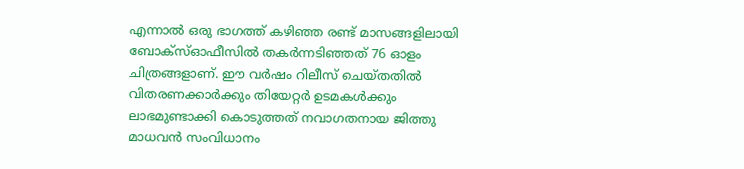എന്നാൽ ഒരു ഭാഗത്ത് കഴിഞ്ഞ രണ്ട് മാസങ്ങളിലായി ബോക്സ്ഓഫീസിൽ തകർന്നടിഞ്ഞത് 76 ഓളം ചിത്രങ്ങളാണ്. ഈ വർഷം റിലീസ് ചെയ്തതിൽ വിതരണക്കാർക്കും തിയേറ്റർ ഉടമകൾക്കും ലാഭമുണ്ടാക്കി കൊടുത്തത് നവാഗതനായ ജിത്തു മാധവൻ സംവിധാനം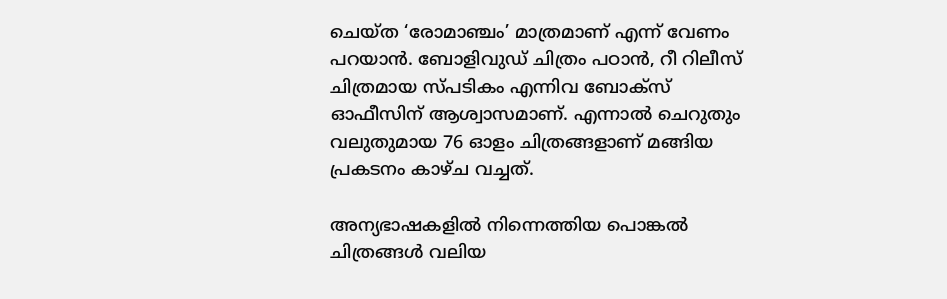ചെയ്ത ‘രോമാഞ്ചം’ മാത്രമാണ് എന്ന് വേണം പറയാൻ. ബോളിവുഡ് ചിത്രം പഠാന്‍, റീ റിലീസ് ചിത്രമായ സ്പടികം എന്നിവ ബോക്സ് ഓഫീസിന് ആശ്വാസമാണ്. എന്നാൽ ചെറുതും വലുതുമായ 76 ഓളം ചിത്രങ്ങളാണ് മങ്ങിയ പ്രകടനം കാഴ്ച വച്ചത്.

അന്യഭാഷകളിൽ നിന്നെത്തിയ പൊങ്കൽ ചിത്രങ്ങൾ വലിയ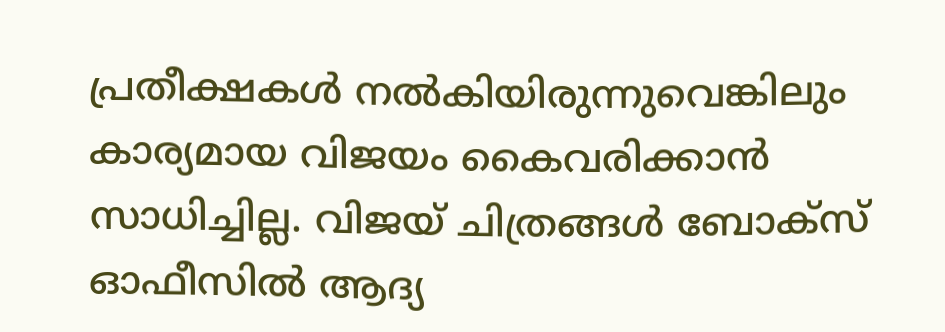പ്രതീക്ഷകൾ നൽകിയിരുന്നുവെങ്കിലും കാര്യമായ വിജയം കൈവരിക്കാൻ സാധിച്ചില്ല. വിജയ് ചിത്രങ്ങൾ ബോക്സ് ഓഫീസിൽ ആദ്യ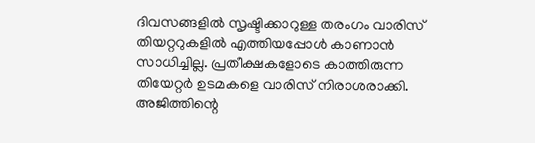ദിവസങ്ങളിൽ സൃഷ്ടിക്കാറുള്ള തരംഗം വാരിസ് തിയറ്ററുകളിൽ എത്തിയപ്പോൾ കാണാൻ സാധിച്ചില്ല. പ്രതീക്ഷകളോടെ കാത്തിരുന്ന തിയേറ്റർ ഉടമകളെ വാരിസ് നിരാശരാക്കി. അജിത്തിന്റെ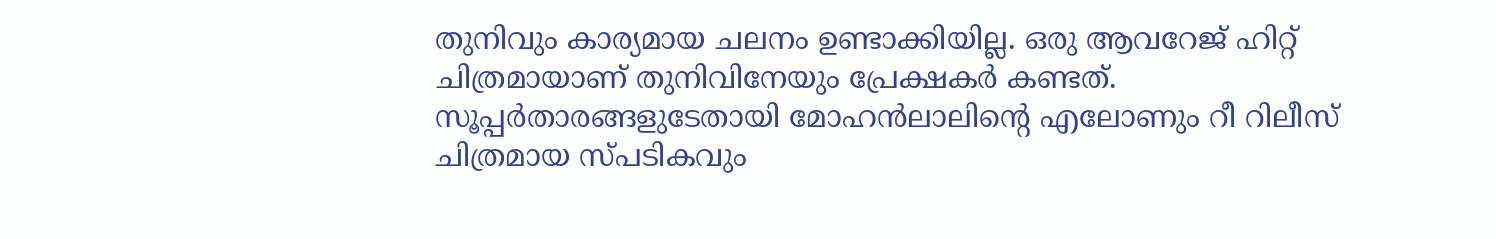തുനിവും കാര്യമായ ചലനം ഉണ്ടാക്കിയില്ല. ഒരു ആവറേജ് ഹിറ്റ് ചിത്രമായാണ് തുനിവിനേയും പ്രേക്ഷകർ കണ്ടത്. സൂപ്പർതാരങ്ങളുടേതായി മോഹൻലാലിന്റെ എലോണും റീ റിലീസ് ചിത്രമായ സ്പടികവും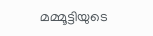മമ്മൂട്ടിയുടെ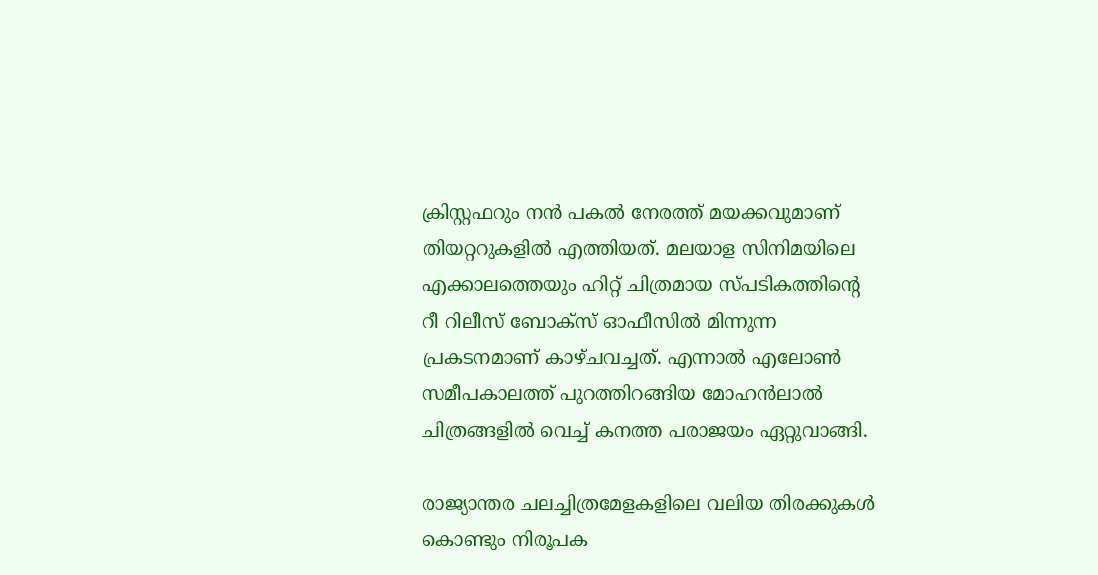ക്രിസ്റ്റഫറും നൻ പകൽ നേരത്ത് മയക്കവുമാണ് തിയറ്ററുകളിൽ എത്തിയത്. മലയാള സിനിമയിലെ എക്കാലത്തെയും ഹിറ്റ് ചിത്രമായ സ്പടികത്തിന്റെ റീ റിലീസ് ബോക്സ് ഓഫീസിൽ മിന്നുന്ന പ്രകടനമാണ് കാഴ്ചവച്ചത്. എന്നാൽ എലോൺ സമീപകാലത്ത് പുറത്തിറങ്ങിയ മോഹൻലാൽ ചിത്രങ്ങളിൽ വെച്ച് കനത്ത പരാജയം ഏറ്റുവാങ്ങി.

രാജ്യാന്തര ചലച്ചിത്രമേളകളിലെ വലിയ തിരക്കുകൾ കൊണ്ടും നിരൂപക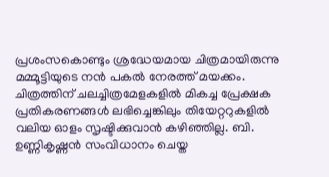പ്രശംസകൊണ്ടും ശ്രദ്ധേയമായ ചിത്രമായിരുന്നു മമ്മൂട്ടിയുടെ നൻ പകൽ നേരത്ത് മയക്കം. ചിത്രത്തിന് ചലച്ചിത്രമേളകളിൽ മികച്ച പ്രേക്ഷക പ്രതികരണങ്ങൾ ലഭിച്ചെങ്കിലും തിയേറ്ററുകളിൽ വലിയ ഓളം സൃഷ്ടിക്കുവാൻ കഴിഞ്ഞില്ല. ബി. ഉണ്ണികൃഷ്ണൻ സംവിധാനം ചെയ്ത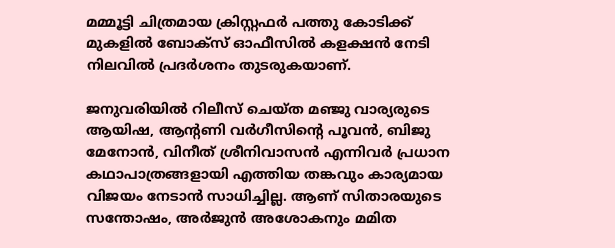മമ്മൂട്ടി ചിത്രമായ ക്രിസ്റ്റഫർ പത്തു കോടിക്ക് മുകളിൽ ബോക്സ് ഓഫീസിൽ കളക്ഷൻ നേടി നിലവിൽ പ്രദർശനം തുടരുകയാണ്.

ജനുവരിയിൽ റിലീസ് ചെയ്ത മഞ്ജു വാര്യരുടെ ആയിഷ, ആന്റണി വർഗീസിന്റെ പൂവൻ, ബിജു മേനോൻ, വിനീത് ശ്രീനിവാസൻ എന്നിവർ പ്രധാന കഥാപാത്രങ്ങളായി എത്തിയ തങ്കവും കാര്യമായ വിജയം നേടാൻ സാധിച്ചില്ല. ആണ് സിതാരയുടെ സന്തോഷം, അർജുൻ അശോകനും മമിത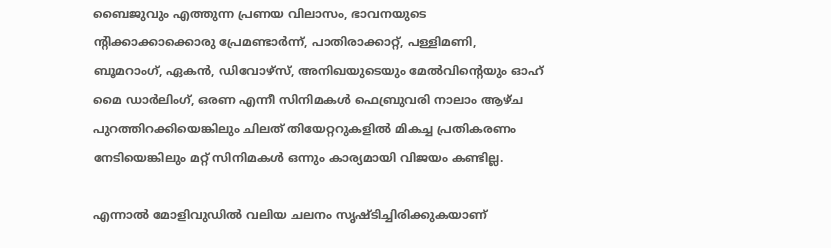ബൈജുവും എത്തുന്ന പ്രണയ വിലാസം, ഭാവനയുടെ ന്റിക്കാക്കാക്കൊരു പ്രേമണ്ടാര്‍ന്ന്, പാതിരാക്കാറ്റ്, പള്ളിമണി, ബൂമറാംഗ്, ഏകന്‍, ഡിവോഴ്‌സ്, അനിഖയുടെയും മേൽവിന്റെയും ഓഹ് മൈ ഡാർലിംഗ്, ഒരണ എന്നീ സിനിമകൾ ഫെബ്രുവരി നാലാം ആഴ്ച പുറത്തിറക്കിയെങ്കിലും ചിലത് തിയേറ്ററുകളിൽ മികച്ച പ്രതികരണം നേടിയെങ്കിലും മറ്റ് സിനിമകൾ ഒന്നും കാര്യമായി വിജയം കണ്ടില്ല.

എന്നാൽ മോളിവുഡിൽ വലിയ ചലനം സൃഷ്ടിച്ചിരിക്കുകയാണ്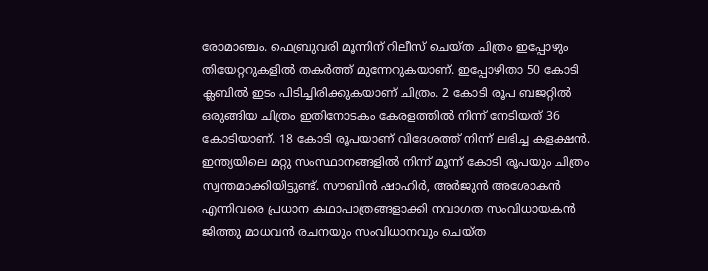രോമാഞ്ചം. ഫെബ്രുവരി മൂന്നിന് റിലീസ് ചെയ്ത ചിത്രം ഇപ്പോഴും തിയേറ്ററുകളിൽ തകർത്ത് മുന്നേറുകയാണ്. ഇപ്പോഴിതാ 50 കോടി ക്ലബിൽ ഇടം പിടിച്ചിരിക്കുകയാണ് ചിത്രം. 2 കോടി രൂപ ബജറ്റിൽ ഒരുങ്ങിയ ചിത്രം ഇതിനോടകം കേരളത്തിൽ നിന്ന് നേടിയത് 36 കോടിയാണ്. 18 കോടി രൂപയാണ് വിദേശത്ത് നിന്ന് ലഭിച്ച കളക്ഷൻ. ഇന്ത്യയിലെ മറ്റു സംസ്ഥാനങ്ങളിൽ നിന്ന് മൂന്ന് കോടി രൂപയും ചിത്രം സ്വന്തമാക്കിയിട്ടുണ്ട്. സൗബിന്‍ ഷാഹിര്‍, അര്‍ജുന്‍ അശോകന്‍ എന്നിവരെ പ്രധാന കഥാപാത്രങ്ങളാക്കി നവാഗത സംവിധായകൻ ജിത്തു മാധവന്‍ രചനയും സംവിധാനവും ചെയ്ത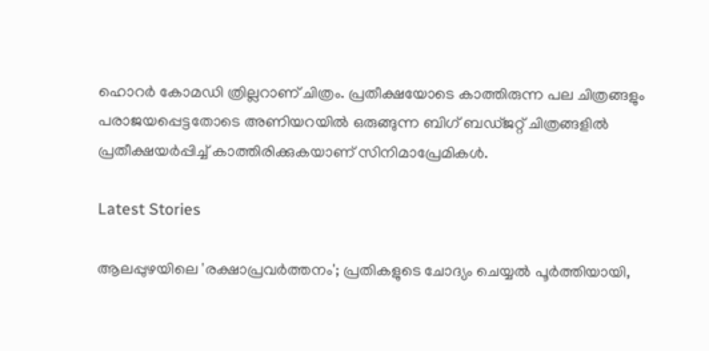ഹൊറർ കോമഡി ത്രില്ലറാണ് ചിത്രം. പ്രതീക്ഷയോടെ കാത്തിരുന്ന പല ചിത്രങ്ങളും പരാജയപ്പെട്ടതോടെ അണിയറയിൽ ഒരുങ്ങുന്ന ബിഗ് ബഡ്ജറ്റ് ചിത്രങ്ങളിൽ പ്രതീക്ഷയർപ്പിച്ച് കാത്തിരിക്കുകയാണ് സിനിമാപ്രേമികൾ.

Latest Stories

ആലപ്പുഴയിലെ 'രക്ഷാപ്രവർത്തനം'; പ്രതികളുടെ ചോദ്യം ചെയ്യൽ പൂർത്തിയായി,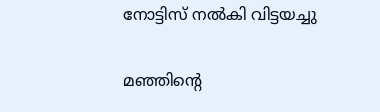നോട്ടിസ് നൽകി വിട്ടയച്ചു

മഞ്ഞിന്റെ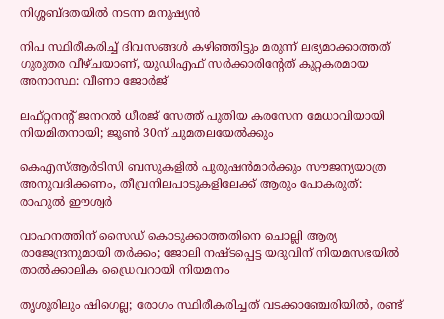നിശ്ശബ്ദതയിൽ നടന്ന മനുഷ്യൻ

നിപ സ്ഥിരീകരിച്ച് ദിവസങ്ങൾ കഴിഞ്ഞിട്ടും മരുന്ന് ലഭ്യമാക്കാത്തത് ഗുരുതര വീഴ്ചയാണ്, യുഡിഎഫ് സർക്കാരിന്റേത് കുറ്റകരമായ അനാസ്ഥ: വീണാ ജോർജ്

ലഫ്റ്റനന്റ് ജനറൽ ധീരജ് സേത്ത് പുതിയ കരസേന മേധാവിയായി നിയമിതനായി; ജൂൺ 30ന് ചുമതലയേൽക്കും

കെഎസ്ആർടിസി ബസുകളിൽ പുരുഷൻമാർക്കും സൗജന്യയാത്ര അനുവദിക്കണം, തീവ്രനിലപാടുകളിലേക്ക് ആരും പോകരുത്: രാഹുൽ ഈശ്വർ

വാഹനത്തിന് സൈഡ് കൊടുക്കാത്തതിനെ ചൊല്ലി ആര്യ രാജേന്ദ്രനുമായി തർക്കം; ജോലി നഷ്ടപ്പെട്ട യദുവിന് നിയമസഭയിൽ താൽക്കാലിക ഡ്രൈവറായി നിയമനം

തൃശൂരിലും ഷിഗെല്ല; രോഗം സ്ഥിരീകരിച്ചത് വടക്കാഞ്ചേരിയിൽ, രണ്ട്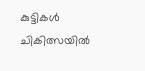കുട്ടികൾ ചികിത്സയിൽ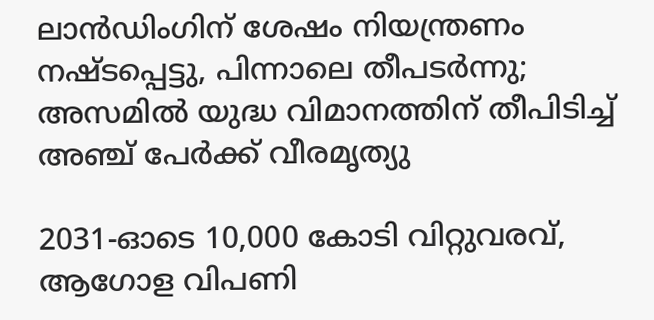ലാൻഡിംഗിന് ശേഷം നിയന്ത്രണം നഷ്ടപ്പെട്ടു, പിന്നാലെ തീപടർന്നു; അസമിൽ യുദ്ധ വിമാനത്തിന് തീപിടിച്ച് അഞ്ച് പേർക്ക് വീരമൃത്യു

2031-ഓടെ 10,000 കോടി വിറ്റുവരവ്, ആഗോള വിപണി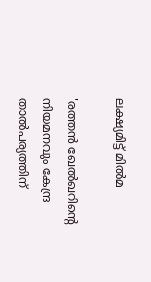ലക്ഷ്യമിട്ട് മിൽമ

'രത്തൻ ഖേൽഖറിന്റെ നിയമനവും കേന്ദ്ര താൽപര്യത്തിന്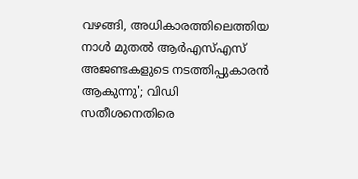വഴങ്ങി, അധികാരത്തിലെത്തിയ നാൾ മുതൽ ആർഎസ്എസ് അജണ്ടകളുടെ നടത്തിപ്പുകാരൻ ആകുന്നു'; വിഡി സതീശനെതിരെ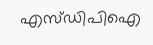എസ്ഡിപിഐ